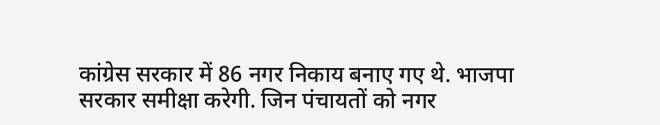कांग्रेस सरकार में 86 नगर निकाय बनाए गए थे. भाजपा सरकार समीक्षा करेगी. जिन पंचायतों को नगर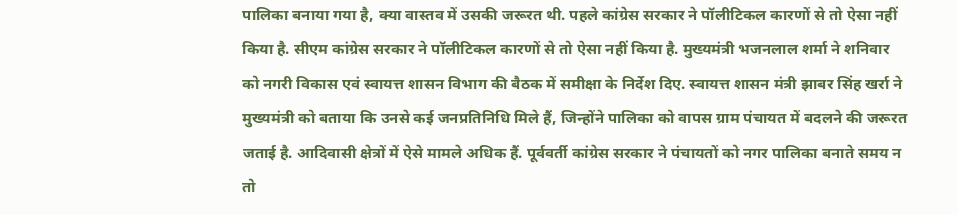पालिका बनाया गया है, क्या वास्तव में उसकी जरूरत थी. पहले कांग्रेस सरकार ने पॉलीटिकल कारणों से तो ऐसा नहीं किया है. सीएम कांग्रेस सरकार ने पॉलीटिकल कारणों से तो ऐसा नहीं किया है. मुख्यमंत्री भजनलाल शर्मा ने शनिवार को नगरी विकास एवं स्वायत्त शासन विभाग की बैठक में समीक्षा के निर्देश दिए. स्वायत्त शासन मंत्री झाबर सिंह खर्रा ने मुख्यमंत्री को बताया कि उनसे कई जनप्रतिनिधि मिले हैं, जिन्होंने पालिका को वापस ग्राम पंचायत में बदलने की जरूरत जताई है. आदिवासी क्षेत्रों में ऐसे मामले अधिक हैं. पूर्ववर्ती कांग्रेस सरकार ने पंचायतों को नगर पालिका बनाते समय न तो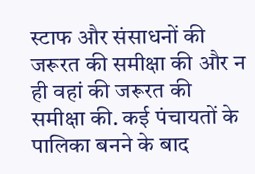स्टाफ और संसाधनों की जरूरत की समीक्षा की और न ही वहां की जरूरत की समीक्षा की. कई पंचायतों के पालिका बनने के बाद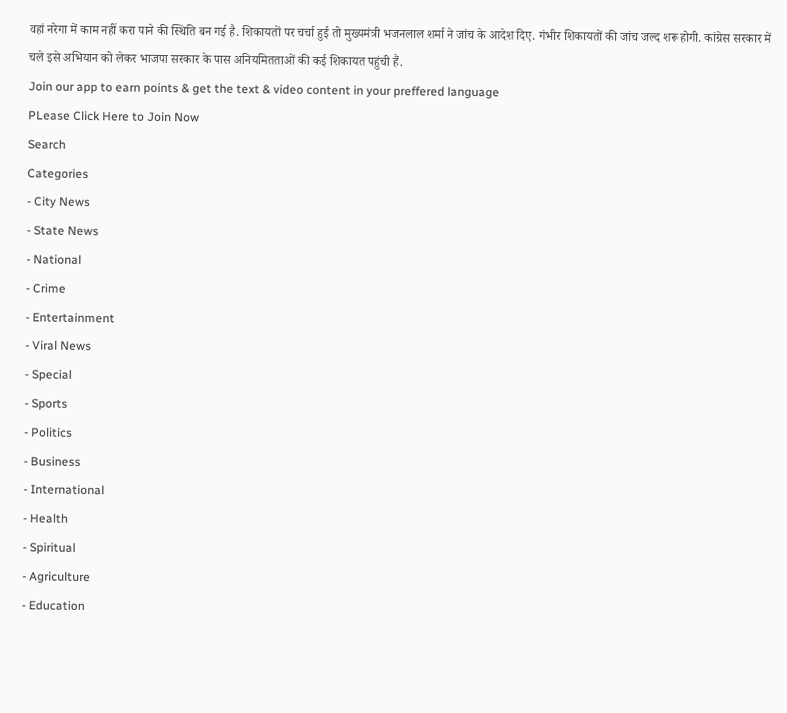वहां नरेगा में काम नहीं करा पाने की स्थिति बन गई है. शिकायतों पर चर्चा हुई तो मुख्यमंत्री भजनलाल शर्मा ने जांच के आदेश दिए. गंभीर शिकायतों की जांच जल्द शरू होगी. कांग्रेस सरकार में चले इसे अभियान को लेकर भाजपा सरकार के पास अनियमितताओं की कई शिकायत पहुंची हैं.
Join our app to earn points & get the text & video content in your preffered language
PLease Click Here to Join Now
Search
Categories
- City News
- State News
- National
- Crime
- Entertainment
- Viral News
- Special
- Sports
- Politics
- Business
- International
- Health
- Spiritual
- Agriculture
- Education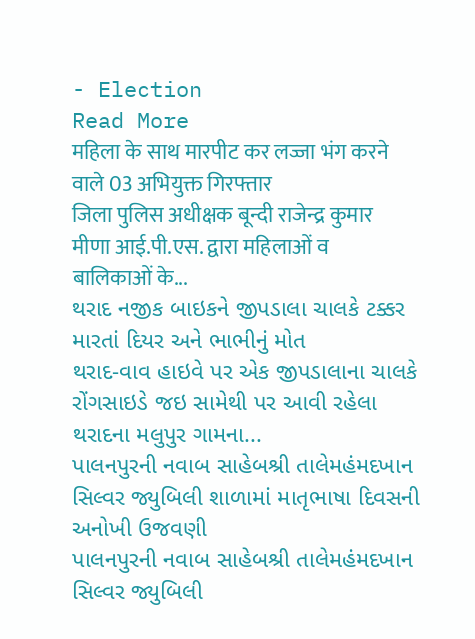- Election
Read More
महिला के साथ मारपीट कर लज्जा भंग करने वाले 03 अभियुक्त गिरफ्तार
जिला पुलिस अधीक्षक बून्दी राजेन्द्र कुमार मीणा आई.पी.एस. द्वारा महिलाओं व बालिकाओं के...
થરાદ નજીક બાઇકને જીપડાલા ચાલકે ટક્કર મારતાં દિયર અને ભાભીનું મોત
થરાદ-વાવ હાઇવે પર એક જીપડાલાના ચાલકે રોંગસાઇડે જઇ સામેથી પર આવી રહેલા થરાદના મલુપુર ગામના...
પાલનપુરની નવાબ સાહેબશ્રી તાલેમહંમદખાન સિલ્વર જ્યુબિલી શાળામાં માતૃભાષા દિવસની અનોખી ઉજવણી
પાલનપુરની નવાબ સાહેબશ્રી તાલેમહંમદખાન સિલ્વર જ્યુબિલી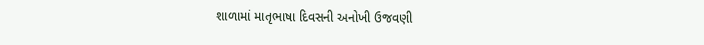શાળામાં માતૃભાષા દિવસની અનોખી ઉજવણી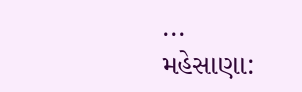...
મહેસાણા: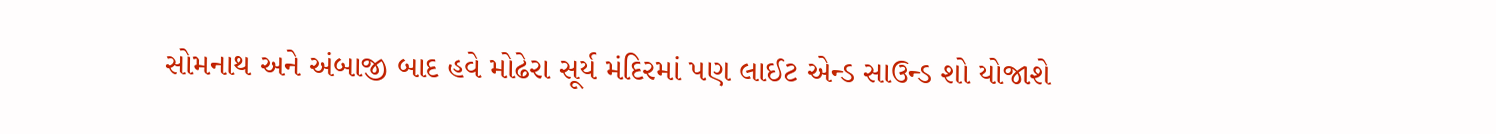સોમનાથ અને અંબાજી બાદ હવે મોઢેરા સૂર્ય મંદિરમાં પણ લાઈટ એન્ડ સાઉન્ડ શો યોજાશે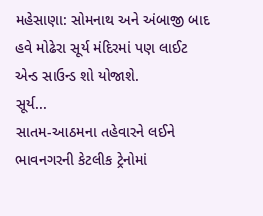મહેસાણા: સોમનાથ અને અંબાજી બાદ હવે મોઢેરા સૂર્ય મંદિરમાં પણ લાઈટ એન્ડ સાઉન્ડ શો યોજાશે.
સૂર્ય...
સાતમ-આઠમના તહેવારને લઈને ભાવનગરની કેટલીક ટ્રેનોમાં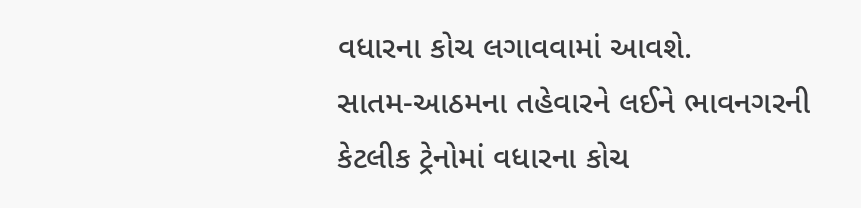વધારના કોચ લગાવવામાં આવશે.
સાતમ-આઠમના તહેવારને લઈને ભાવનગરની કેટલીક ટ્રેનોમાં વધારના કોચ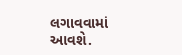લગાવવામાં આવશે.